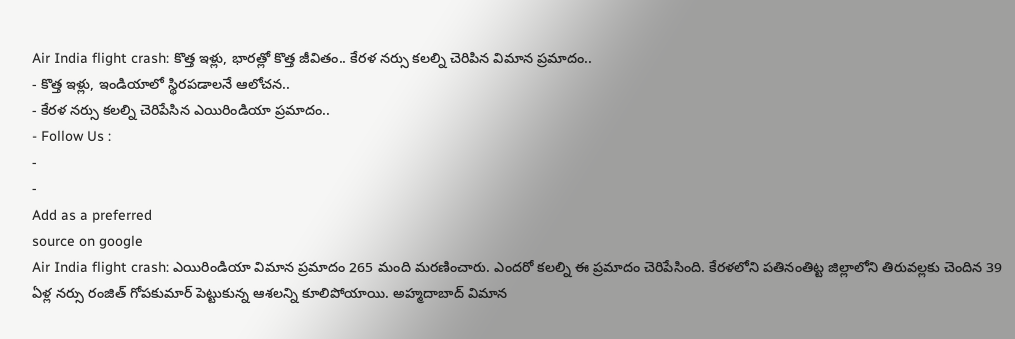Air India flight crash: కొత్త ఇళ్లు, భారత్లో కొత్త జీవితం.. కేరళ నర్సు కలల్ని చెరిపిన విమాన ప్రమాదం..
- కొత్త ఇళ్లు, ఇండియాలో స్థిరపడాలనే ఆలోచన..
- కేరళ నర్సు కలల్ని చెరిపేసిన ఎయిరిండియా ప్రమాదం..
- Follow Us :
-
-
Add as a preferred
source on google
Air India flight crash: ఎయిరిండియా విమాన ప్రమాదం 265 మంది మరణించారు. ఎందరో కలల్ని ఈ ప్రమాదం చెరిపేసింది. కేరళలోని పతినంతిట్ట జిల్లాలోని తిరువల్లకు చెందిన 39 ఏళ్ల నర్సు రంజిత్ గోపకుమార్ పెట్టుకున్న ఆశలన్ని కూలిపోయాయి. అహ్మదాబాద్ విమాన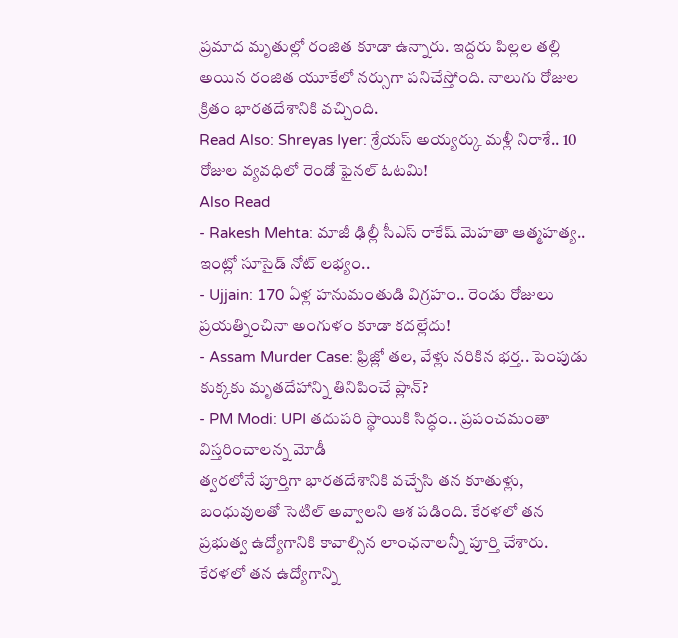ప్రమాద మృతుల్లో రంజిత కూడా ఉన్నారు. ఇద్దరు పిల్లల తల్లి అయిన రంజిత యూకేలో నర్సుగా పనిచేస్తోంది. నాలుగు రోజుల క్రితం భారతదేశానికి వచ్చింది.
Read Also: Shreyas Iyer: శ్రేయస్ అయ్యర్కు మళ్లీ నిరాశే.. 10 రోజుల వ్యవధిలో రెండో ఫైనల్ ఓటమి!
Also Read
- Rakesh Mehta: మాజీ ఢిల్లీ సీఎస్ రాకేష్ మెహతా ఆత్మహత్య.. ఇంట్లో సూసైడ్ నోట్ లభ్యం..
- Ujjain: 170 ఏళ్ల హనుమంతుడి విగ్రహం.. రెండు రోజులు ప్రయత్నించినా అంగుళం కూడా కదల్లేదు!
- Assam Murder Case: ఫ్రిజ్లో తల, వేళ్లు నరికిన భర్త.. పెంపుడు కుక్కకు మృతదేహాన్ని తినిపించే ప్లాన్?
- PM Modi: UPI తదుపరి స్థాయికి సిద్ధం.. ప్రపంచమంతా విస్తరించాలన్న మోడీ
త్వరలోనే పూర్తిగా భారతదేశానికి వచ్చేసి తన కూతుళ్లు, బంధువులతో సెటిల్ అవ్వాలని ఆశ పడింది. కేరళలో తన ప్రభుత్వ ఉద్యోగానికి కావాల్సిన లాంఛనాలన్నీ పూర్తి చేశారు. కేరళలో తన ఉద్యోగాన్ని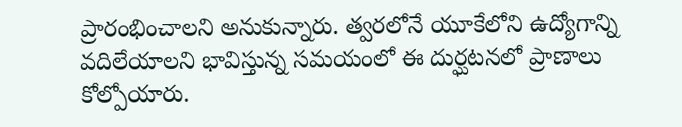ప్రారంభించాలని అనుకున్నారు. త్వరలోనే యూకేలోని ఉద్యోగాన్ని వదిలేయాలని భావిస్తున్న సమయంలో ఈ దుర్ఘటనలో ప్రాణాలు కోల్పోయారు.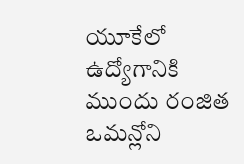యూకేలో ఉద్యోగానికి ముందు రంజిత ఒమన్లోని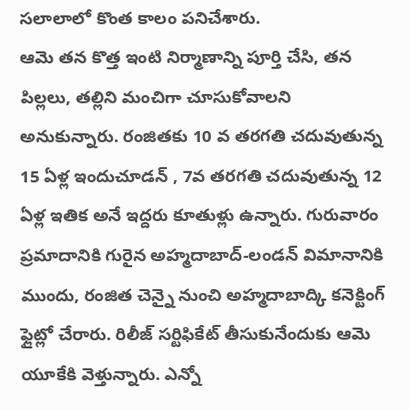సలాలాలో కొంత కాలం పనిచేశారు.
ఆమె తన కొత్త ఇంటి నిర్మాణాన్ని పూర్తి చేసి, తన పిల్లలు, తల్లిని మంచిగా చూసుకోవాలని అనుకున్నారు. రంజితకు 10 వ తరగతి చదువుతున్న 15 ఏళ్ల ఇందుచూడన్ , 7వ తరగతి చదువుతున్న 12 ఏళ్ల ఇతిక అనే ఇద్దరు కూతుళ్లు ఉన్నారు. గురువారం ప్రమాదానికి గురైన అహ్మదాబాద్-లండన్ విమానానికి ముందు, రంజిత చెన్నై నుంచి అహ్మదాబాద్కి కనెక్టింగ్ ఫ్లైట్లో చేరారు. రిలీజ్ సర్టిఫికేట్ తీసుకునేందుకు ఆమె యూకేకి వెళ్తున్నారు. ఎన్నో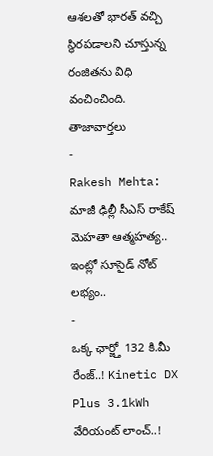ఆశలతో భారత్ వచ్చి స్థిరపడాలని చూస్తున్న రంజితను విధి వంచించింది.
తాజావార్తలు
-
Rakesh Mehta: మాజీ ఢిల్లీ సీఎస్ రాకేష్ మెహతా ఆత్మహత్య.. ఇంట్లో సూసైడ్ నోట్ లభ్యం..
-
ఒక్క ఛార్జ్తో 132 కి.మీ రేంజ్..! Kinetic DX Plus 3.1kWh వేరియంట్ లాంచ్..!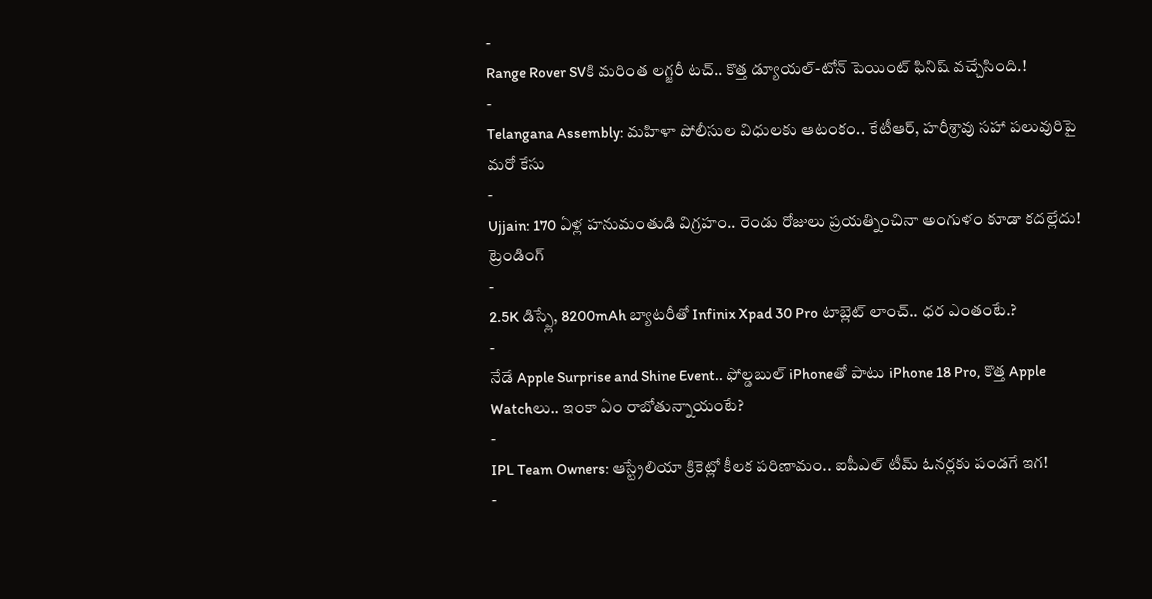-
Range Rover SVకి మరింత లగ్జరీ టచ్.. కొత్త డ్యూయల్-టోన్ పెయింట్ ఫినిష్ వచ్చేసింది.!
-
Telangana Assembly: మహిళా పోలీసుల విధులకు ఆటంకం.. కేటీఆర్, హరీశ్రావు సహా పలువురిపై మరో కేసు
-
Ujjain: 170 ఏళ్ల హనుమంతుడి విగ్రహం.. రెండు రోజులు ప్రయత్నించినా అంగుళం కూడా కదల్లేదు!
ట్రెండింగ్
-
2.5K డిస్ప్లే, 8200mAh బ్యాటరీతో Infinix Xpad 30 Pro టాబ్లెట్ లాంచ్.. ధర ఎంతంటే.?
-
నేడే Apple Surprise and Shine Event.. ఫోల్డబుల్ iPhoneతో పాటు iPhone 18 Pro, కొత్త Apple Watchలు.. ఇంకా ఏం రాబోతున్నాయంటే?
-
IPL Team Owners: ఆస్ట్రేలియా క్రికెట్లో కీలక పరిణామం.. ఐపీఎల్ టీమ్ ఓనర్లకు పండగే ఇగ!
-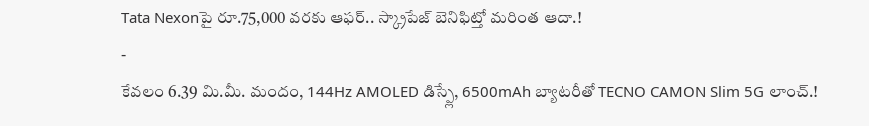Tata Nexonపై రూ.75,000 వరకు ఆఫర్.. స్క్రాపేజ్ బెనిఫిట్తో మరింత ఆదా.!
-
కేవలం 6.39 మి.మీ. మందం, 144Hz AMOLED డిస్ప్లే, 6500mAh బ్యాటరీతో TECNO CAMON Slim 5G లాంచ్.!